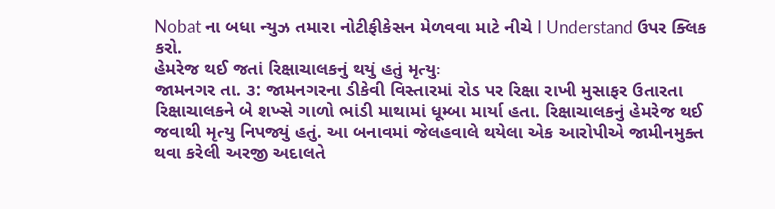Nobat ના બધા ન્યુઝ તમારા નોટીફીકેસન મેળવવા માટે નીચે I Understand ઉપર ક્લિક કરો.
હેમરેજ થઈ જતાં રિક્ષાચાલકનું થયું હતું મૃત્યુઃ
જામનગર તા. ૩: જામનગરના ડીકેવી વિસ્તારમાં રોડ પર રિક્ષા રાખી મુસાફર ઉતારતા રિક્ષાચાલકને બે શખ્સે ગાળો ભાંડી માથામાં ધૂમ્બા માર્યા હતા. રિક્ષાચાલકનું હેમરેજ થઈ જવાથી મૃત્યુ નિપજ્યું હતું. આ બનાવમાં જેલહવાલે થયેલા એક આરોપીએ જામીનમુક્ત થવા કરેલી અરજી અદાલતે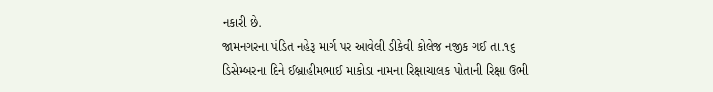નકારી છે.
જામનગરના પંડિત નહેરૂ માર્ગ પર આવેલી ડીકેવી કોલેજ નજીક ગઈ તા.૧૬ ડિસેમ્બરના દિને ઈબ્રાહીમભાઈ માકોડા નામના રિક્ષાચાલક પોતાની રિક્ષા ઉભી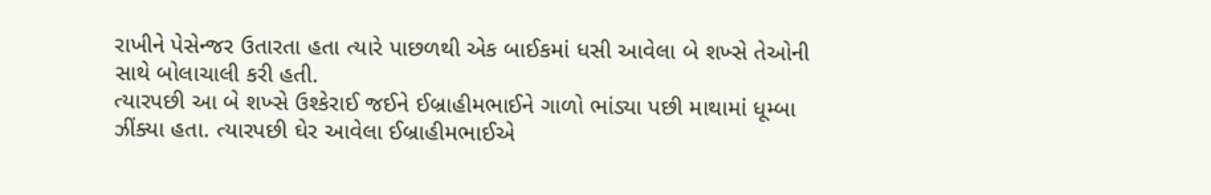રાખીને પેસેન્જર ઉતારતા હતા ત્યારે પાછળથી એક બાઈકમાં ધસી આવેલા બે શખ્સે તેઓની સાથે બોલાચાલી કરી હતી.
ત્યારપછી આ બે શખ્સે ઉશ્કેરાઈ જઈને ઈબ્રાહીમભાઈને ગાળો ભાંડ્યા પછી માથામાં ધૂમ્બા ઝીંક્યા હતા. ત્યારપછી ઘેર આવેલા ઈબ્રાહીમભાઈએ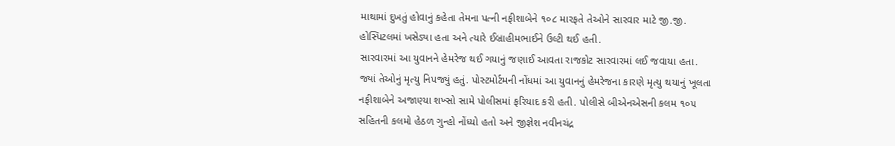માથામાં દુખતું હોવાનું કહેતા તેમના પત્ની નફીશાબેને ૧૦૮ મારફતે તેઓને સારવાર માટે જી.જી. હોસ્પિટલમાં ખસેડ્યા હતા અને ત્યારે ઈબ્રાહીમભાઈને ઉલ્ટી થઈ હતી.
સારવારમાં આ યુવાનને હેમરેજ થઈ ગયાનું જણાઈ આવતા રાજકોટ સારવારમાં લઈ જવાયા હતા. જ્યાં તેઓનું મૃત્યુ નિપજ્યું હતું. પોસ્ટમોર્ટમની નોંધમાં આ યુવાનનું હેમરેજના કારણે મૃત્યુ થયાનું ખૂલતા નફીશાબેને અજાણ્યા શખ્સો સામે પોલીસમાં ફરિયાદ કરી હતી. પોલીસે બીએનએસની કલમ ૧૦૫ સહિતની કલમો હેઠળ ગુન્હો નોંધ્યો હતો અને જીજ્ઞેશ નવીનચંદ્ર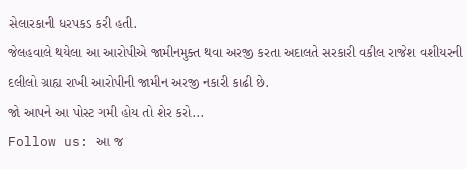સેલારકાની ધરપકડ કરી હતી.
જેલહવાલે થયેલા આ આરોપીએ જામીનમુક્ત થવા અરજી કરતા અદાલતે સરકારી વકીલ રાજેશ વશીયરની દલીલો ગ્રાહ્ય રાખી આરોપીની જામીન અરજી નકારી કાઢી છે.
જો આપને આ પોસ્ટ ગમી હોય તો શેર કરો...
Follow us: આ જ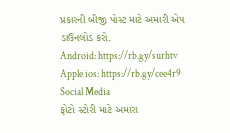પ્રકારની બીજી પોસ્ટ માટે અમારી એપ ડાઉનલોડ કરો.
Android: https://rb.gy/surhtv
Apple ios: https://rb.gy/cee4r9
Social Media
ફોટો સ્ટોરી માટે અમારા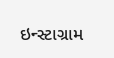ઇન્સ્ટાગ્રામ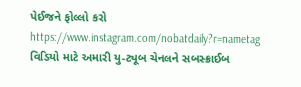પેઈજને ફોલ્લો કરો
https://www.instagram.com/nobatdaily?r=nametag
વિડિયો માટે અમારી યુ-ટ્યૂબ ચેનલને સબસ્ક્રાઈબ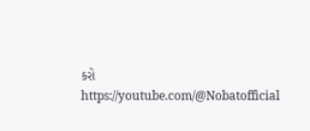કરો
https://youtube.com/@Nobatofficial